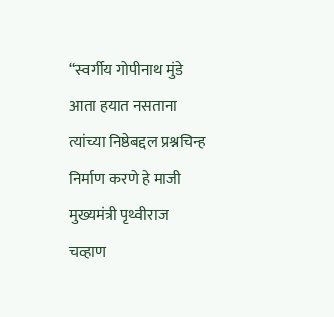“स्वर्गीय गोपीनाथ मुंडे आता हयात नसताना त्यांच्या निष्ठेबद्दल प्रश्नचिन्ह निर्माण करणे हे माजी मुख्यमंत्री पृथ्वीराज चव्हाण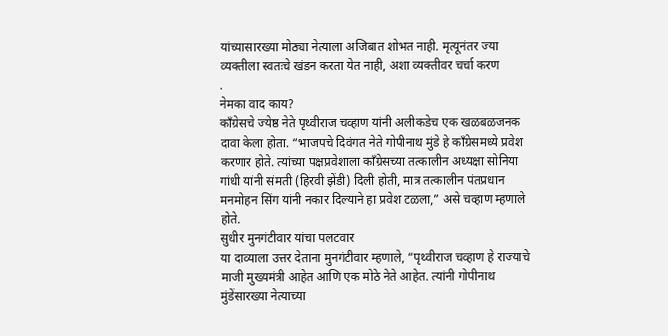यांच्यासारख्या मोठ्या नेत्याला अजिबात शोभत नाही. मृत्यूनंतर ज्या व्यक्तीला स्वतःचे खंडन करता येत नाही, अशा व्यक्तीवर चर्चा करण
.
नेमका वाद काय?
काँग्रेसचे ज्येष्ठ नेते पृथ्वीराज चव्हाण यांनी अलीकडेच एक खळबळजनक दावा केला होता. “भाजपचे दिवंगत नेते गोपीनाथ मुंडे हे काँग्रेसमध्ये प्रवेश करणार होते. त्यांच्या पक्षप्रवेशाला काँग्रेसच्या तत्कालीन अध्यक्षा सोनिया गांधी यांनी संमती (हिरवी झेंडी) दिली होती, मात्र तत्कालीन पंतप्रधान मनमोहन सिंग यांनी नकार दिल्याने हा प्रवेश टळला,” असे चव्हाण म्हणाले होते.
सुधीर मुनगंटीवार यांचा पलटवार
या दाव्याला उत्तर देताना मुनगंटीवार म्हणाले, “पृथ्वीराज चव्हाण हे राज्याचे माजी मुख्यमंत्री आहेत आणि एक मोठे नेते आहेत. त्यांनी गोपीनाथ मुंडेंसारख्या नेत्याच्या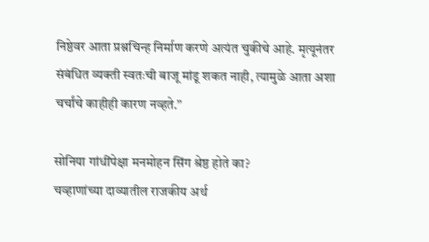निष्ठेवर आता प्रश्नचिन्ह निर्माण करणे अत्यंत चुकीचे आहे. मृत्यूनंतर संबंधित व्यक्ती स्वतःची बाजू मांडू शकत नाही, त्यामुळे आता अशा चर्चांचे काहीही कारण नव्हते.”

सोनिया गांधींपेक्षा मनमोहन सिंग श्रेष्ठ होते का?
चव्हाणांच्या दाव्यातील राजकीय अर्थ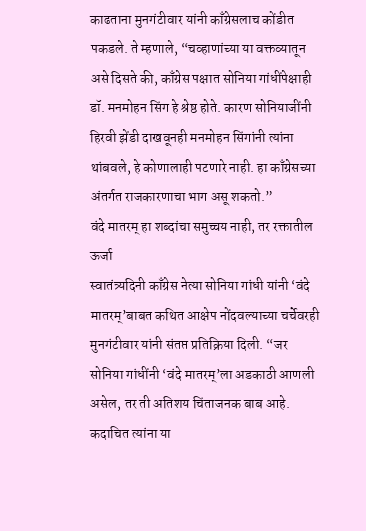काढताना मुनगंटीवार यांनी काँग्रेसलाच कोंडीत पकडले. ते म्हणाले, “चव्हाणांच्या या वक्तव्यातून असे दिसते की, काँग्रेस पक्षात सोनिया गांधींपेक्षाही डॉ. मनमोहन सिंग हे श्रेष्ठ होते. कारण सोनियाजींनी हिरवी झेंडी दाखवूनही मनमोहन सिंगांनी त्यांना थांबवले, हे कोणालाही पटणारे नाही. हा काँग्रेसच्या अंतर्गत राजकारणाचा भाग असू शकतो.”
वंदे मातरम् हा शब्दांचा समुच्चय नाही, तर रक्तातील ऊर्जा
स्वातंत्र्यदिनी काँग्रेस नेत्या सोनिया गांधी यांनी ‘वंदे मातरम्’बाबत कथित आक्षेप नोंदवल्याच्या चर्चेवरही मुनगंटीवार यांनी संतप्त प्रतिक्रिया दिली. “जर सोनिया गांधींनी ‘वंदे मातरम्’ला अडकाठी आणली असेल, तर ती अतिशय चिंताजनक बाब आहे. कदाचित त्यांना या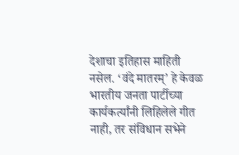देशाचा इतिहास माहिती नसेल. ‘वंदे मातरम्’ हे केवळ भारतीय जनता पार्टीच्या कार्यकर्त्यांनी लिहिलेले गीत नाही, तर संविधान सभेने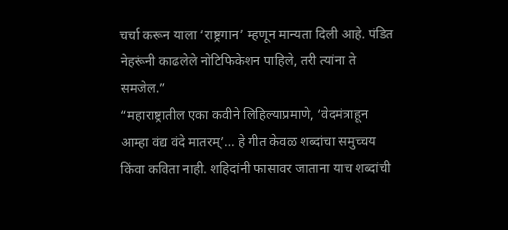चर्चा करून याला ‘राष्ट्रगान’ म्हणून मान्यता दिली आहे. पंडित नेहरूंनी काढलेले नोटिफिकेशन पाहिले, तरी त्यांना ते समजेल.”
“महाराष्ट्रातील एका कवीने लिहिल्याप्रमाणे, ‘वेदमंत्राहून आम्हा वंद्य वंदे मातरम्’… हे गीत केवळ शब्दांचा समुच्चय किंवा कविता नाही. शहिदांनी फासावर जाताना याच शब्दांची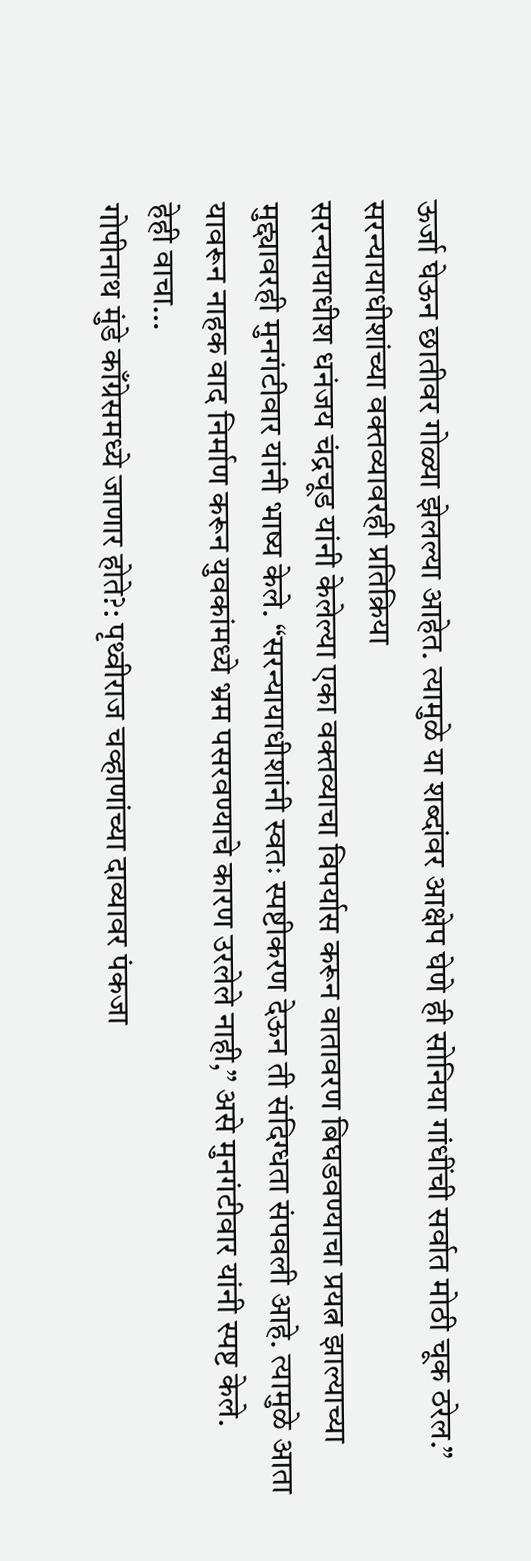ऊर्जा घेऊन छातीवर गोळ्या झेलल्या आहेत. त्यामुळे या शब्दांवर आक्षेप घेणे ही सोनिया गांधींची सर्वात मोठी चूक ठरेल.”
सरन्यायाधीशांच्या वक्तव्यावरही प्रतिक्रिया
सरन्यायाधीश धनंजय चंद्रचूड यांनी केलेल्या एका वक्तव्याचा विपर्यास करून वातावरण बिघडवण्याचा प्रयत्न झाल्याच्या मुद्द्यावरही मुनगंटीवार यांनी भाष्य केले. “सरन्यायाधीशांनी स्वतः स्पष्टीकरण देऊन ती संदिग्धता संपवली आहे. त्यामुळे आता यावरून नाहक वाद निर्माण करून युवकांमध्ये भ्रम पसरवण्याचे कारण उरलेले नाही,” असे मुनगंटीवार यांनी स्पष्ट केले.
हेही वाचा…
गोपीनाथ मुंडे काँग्रेसमध्ये जाणार होते?: पृथ्वीराज चव्हाणांच्या दाव्यावर पंकजा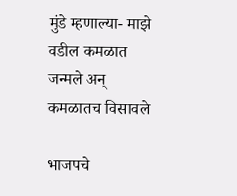मुंडे म्हणाल्या- माझे वडील कमळात जन्मले अन् कमळातच विसावले

भाजपचे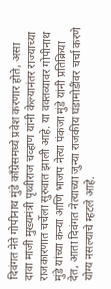दिवंगत नेते गोपीनाथ मुंडे काँग्रेसमध्ये प्रवेश करणार होते, असा दावा माजी मुख्यमंत्री पृथ्वीराज चव्हाण यांनी केल्यानंतर राज्याच्या राजकारणात चर्चेला सुरुवात झाली आहे. या वक्तव्यावर गोपीनाथ मुंडे यांच्या कन्या आणि भाजप नेत्या पंकजा मुंडे यांनी प्रतिक्रिया देत, आता दिवंगत नेत्याच्या जुन्या राजकीय घडामोडींवर चर्चा करणे योग्य नसल्याचे म्हटले आहे.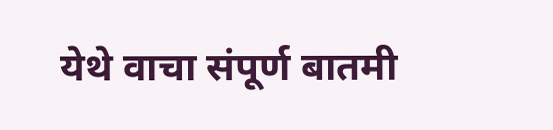येथे वाचा संपूर्ण बातमी